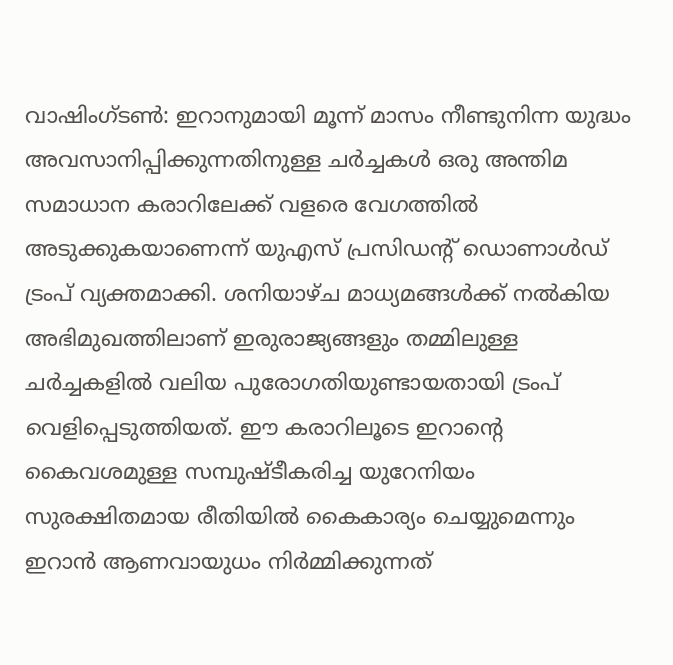വാഷിംഗ്ടൺ: ഇറാനുമായി മൂന്ന് മാസം നീണ്ടുനിന്ന യുദ്ധം അവസാനിപ്പിക്കുന്നതിനുള്ള ചർച്ചകൾ ഒരു അന്തിമ സമാധാന കരാറിലേക്ക് വളരെ വേഗത്തിൽ അടുക്കുകയാണെന്ന് യുഎസ് പ്രസിഡന്റ് ഡൊണാൾഡ് ട്രംപ് വ്യക്തമാക്കി. ശനിയാഴ്ച മാധ്യമങ്ങൾക്ക് നൽകിയ അഭിമുഖത്തിലാണ് ഇരുരാജ്യങ്ങളും തമ്മിലുള്ള ചർച്ചകളിൽ വലിയ പുരോഗതിയുണ്ടായതായി ട്രംപ് വെളിപ്പെടുത്തിയത്. ഈ കരാറിലൂടെ ഇറാന്റെ കൈവശമുള്ള സമ്പുഷ്ടീകരിച്ച യുറേനിയം സുരക്ഷിതമായ രീതിയിൽ കൈകാര്യം ചെയ്യുമെന്നും ഇറാൻ ആണവായുധം നിർമ്മിക്കുന്നത്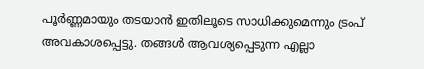പൂർണ്ണമായും തടയാൻ ഇതിലൂടെ സാധിക്കുമെന്നും ട്രംപ് അവകാശപ്പെട്ടു. തങ്ങൾ ആവശ്യപ്പെടുന്ന എല്ലാ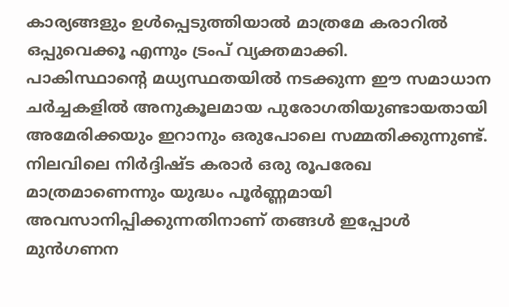കാര്യങ്ങളും ഉൾപ്പെടുത്തിയാൽ മാത്രമേ കരാറിൽ ഒപ്പുവെക്കൂ എന്നും ട്രംപ് വ്യക്തമാക്കി.
പാകിസ്ഥാന്റെ മധ്യസ്ഥതയിൽ നടക്കുന്ന ഈ സമാധാന ചർച്ചകളിൽ അനുകൂലമായ പുരോഗതിയുണ്ടായതായി അമേരിക്കയും ഇറാനും ഒരുപോലെ സമ്മതിക്കുന്നുണ്ട്. നിലവിലെ നിർദ്ദിഷ്ട കരാർ ഒരു രൂപരേഖ മാത്രമാണെന്നും യുദ്ധം പൂർണ്ണമായി അവസാനിപ്പിക്കുന്നതിനാണ് തങ്ങൾ ഇപ്പോൾ മുൻഗണന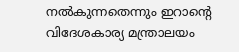നൽകുന്നതെന്നും ഇറാന്റെ വിദേശകാര്യ മന്ത്രാലയം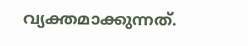വ്യക്തമാക്കുന്നത്.